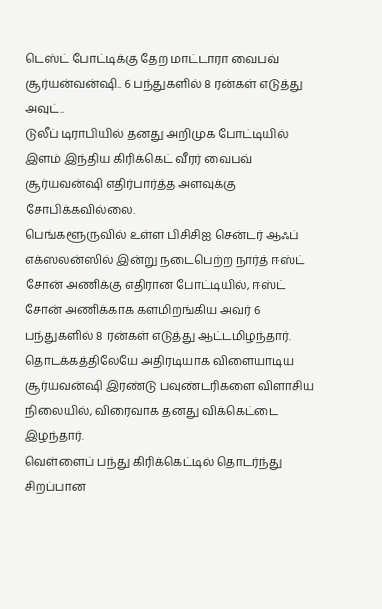டெஸ்ட் போட்டிக்கு தேற மாட்டாரா வைபவ் சூர்யன்வன்ஷி.. 6 பந்துகளில் 8 ரன்கள் எடுத்து அவுட்..
டுலீப் டிராபியில் தனது அறிமுக போட்டியில் இளம் இந்திய கிரிக்கெட் வீரர் வைபவ் சூர்யவன்ஷி எதிர்பார்த்த அளவுக்கு சோபிக்கவில்லை.
பெங்களூருவில் உள்ள பிசிசிஐ சென்டர் ஆஃப் எக்ஸலன்ஸில் இன்று நடைபெற்ற நார்த் ஈஸ்ட் சோன் அணிக்கு எதிரான போட்டியில், ஈஸ்ட் சோன் அணிக்காக களமிறங்கிய அவர் 6 பந்துகளில் 8 ரன்கள் எடுத்து ஆட்டமிழந்தார். தொடக்கத்திலேயே அதிரடியாக விளையாடிய சூர்யவன்ஷி இரண்டு பவுண்டரிகளை விளாசிய நிலையில், விரைவாக தனது விக்கெட்டை இழந்தார்.
வெள்ளைப் பந்து கிரிக்கெட்டில் தொடர்ந்து சிறப்பான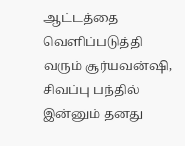ஆட்டத்தை வெளிப்படுத்தி வரும் சூர்யவன்ஷி, சிவப்பு பந்தில் இன்னும் தனது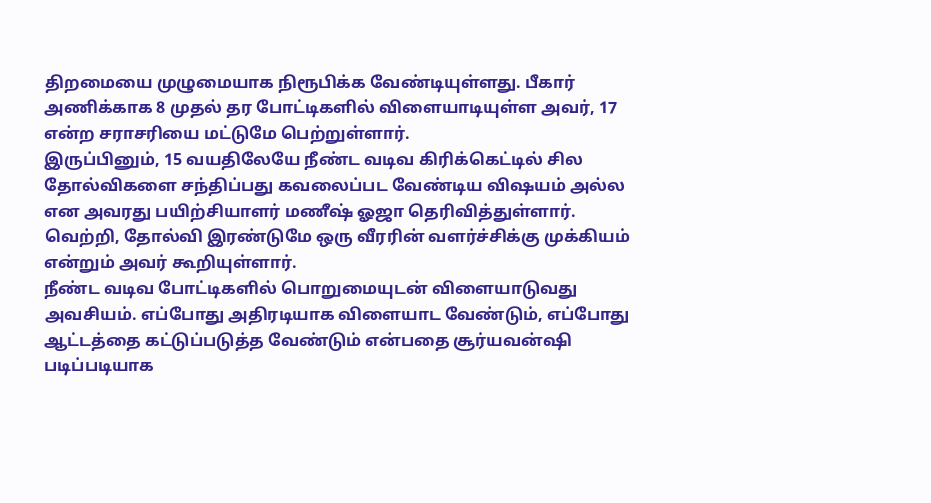திறமையை முழுமையாக நிரூபிக்க வேண்டியுள்ளது. பீகார் அணிக்காக 8 முதல் தர போட்டிகளில் விளையாடியுள்ள அவர், 17 என்ற சராசரியை மட்டுமே பெற்றுள்ளார்.
இருப்பினும், 15 வயதிலேயே நீண்ட வடிவ கிரிக்கெட்டில் சில தோல்விகளை சந்திப்பது கவலைப்பட வேண்டிய விஷயம் அல்ல என அவரது பயிற்சியாளர் மணீஷ் ஓஜா தெரிவித்துள்ளார். வெற்றி, தோல்வி இரண்டுமே ஒரு வீரரின் வளர்ச்சிக்கு முக்கியம் என்றும் அவர் கூறியுள்ளார்.
நீண்ட வடிவ போட்டிகளில் பொறுமையுடன் விளையாடுவது அவசியம். எப்போது அதிரடியாக விளையாட வேண்டும், எப்போது ஆட்டத்தை கட்டுப்படுத்த வேண்டும் என்பதை சூர்யவன்ஷி படிப்படியாக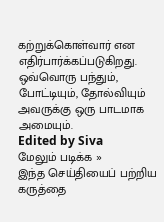கற்றுக்கொள்வார் என எதிர்பார்க்கப்படுகிறது. ஒவ்வொரு பந்தும், போட்டியும், தோல்வியும் அவருக்கு ஒரு பாடமாக அமையும்.
Edited by Siva
மேலும் படிக்க »
இந்த செய்தியைப் பற்றிய கருத்தை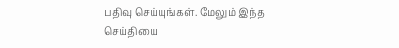பதிவு செய்யுங்கள். மேலும் இந்த செய்தியை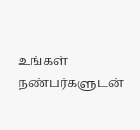உங்கள் நண்பர்களுடன்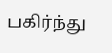பகிர்ந்து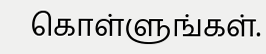கொள்ளுங்கள்.